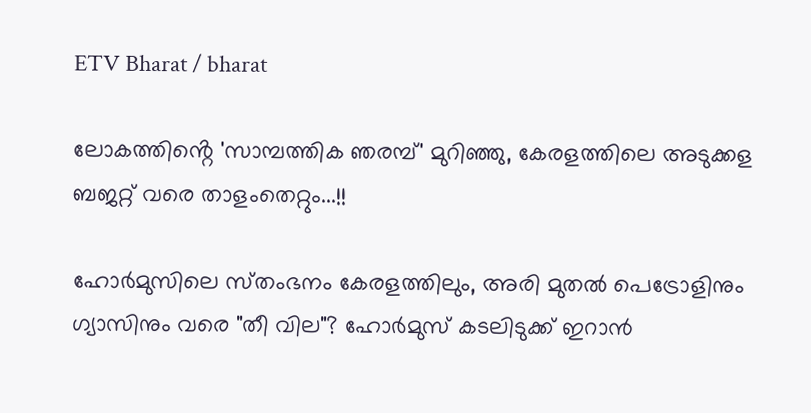ETV Bharat / bharat

ലോകത്തിൻ്റെ 'സാമ്പത്തിക ഞരമ്പ്' മുറിഞ്ഞു, കേരളത്തിലെ അടുക്കള ബജറ്റ് വരെ താളംതെറ്റും...!!

ഹോർമുസിലെ സ്‌തംഭനം കേരളത്തിലും, അരി മുതൽ പെട്രോളിനും ഗ്യാസിനും വരെ "തീ വില"? ഹോര്‍മുസ് കടലിടുക്ക് ഇറാൻ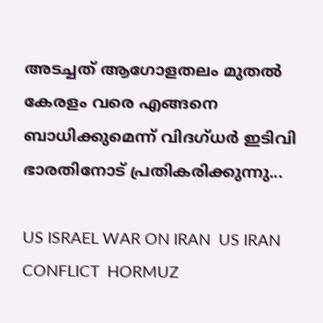അടച്ചത് ആഗോളതലം മുതല്‍ കേരളം വരെ എങ്ങനെ ബാധിക്കുമെന്ന് വിദഗ്‌ധര്‍ ഇടിവി ഭാരതിനോട് പ്രതികരിക്കുന്നു...

US ISRAEL WAR ON IRAN  US IRAN CONFLICT  HORMUZ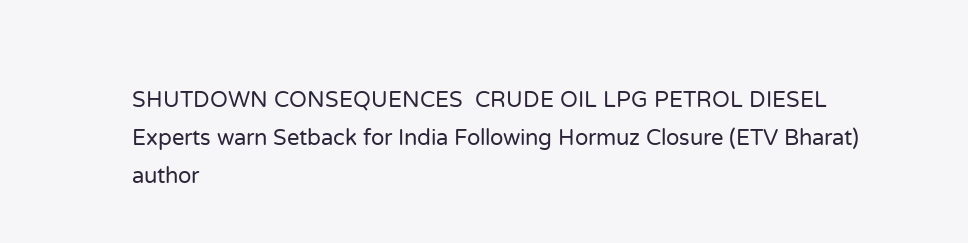SHUTDOWN CONSEQUENCES  CRUDE OIL LPG PETROL DIESEL
Experts warn Setback for India Following Hormuz Closure (ETV Bharat)
author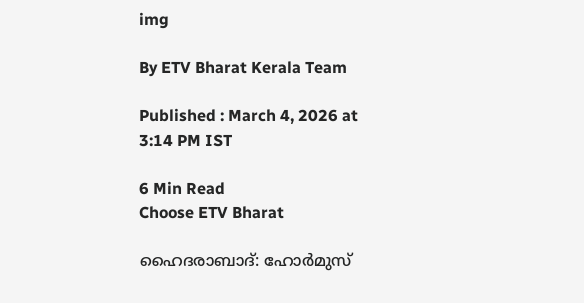img

By ETV Bharat Kerala Team

Published : March 4, 2026 at 3:14 PM IST

6 Min Read
Choose ETV Bharat

ഹൈദരാബാദ്: ഹോർമുസ്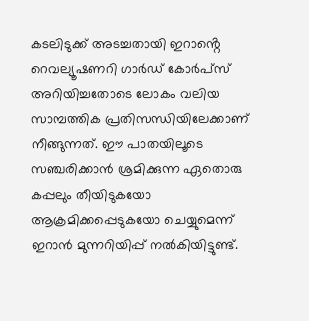കടലിടുക്ക് അടച്ചതായി ഇറാൻ്റെ റെവല്യൂഷണറി ഗാർഡ് കോർപ്‌സ് അറിയിച്ചതോടെ ലോകം വലിയ സാമ്പത്തിക പ്രതിസന്ധിയിലേക്കാണ് നീങ്ങുന്നത്. ഈ പാതയിലൂടെ സഞ്ചരിക്കാൻ ശ്രമിക്കുന്ന ഏതൊരു കപ്പലും തീയിടുകയോ ആക്രമിക്കപ്പെടുകയോ ചെയ്യുമെന്ന് ഇറാൻ മുന്നറിയിപ്പ് നൽകിയിട്ടുണ്ട്.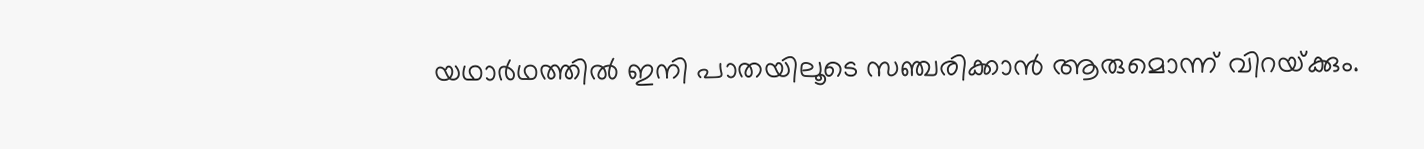യഥാര്‍ഥത്തില്‍ ഇനി പാതയിലൂടെ സഞ്ചരിക്കാൻ ആരുമൊന്ന് വിറയ്‌ക്കും.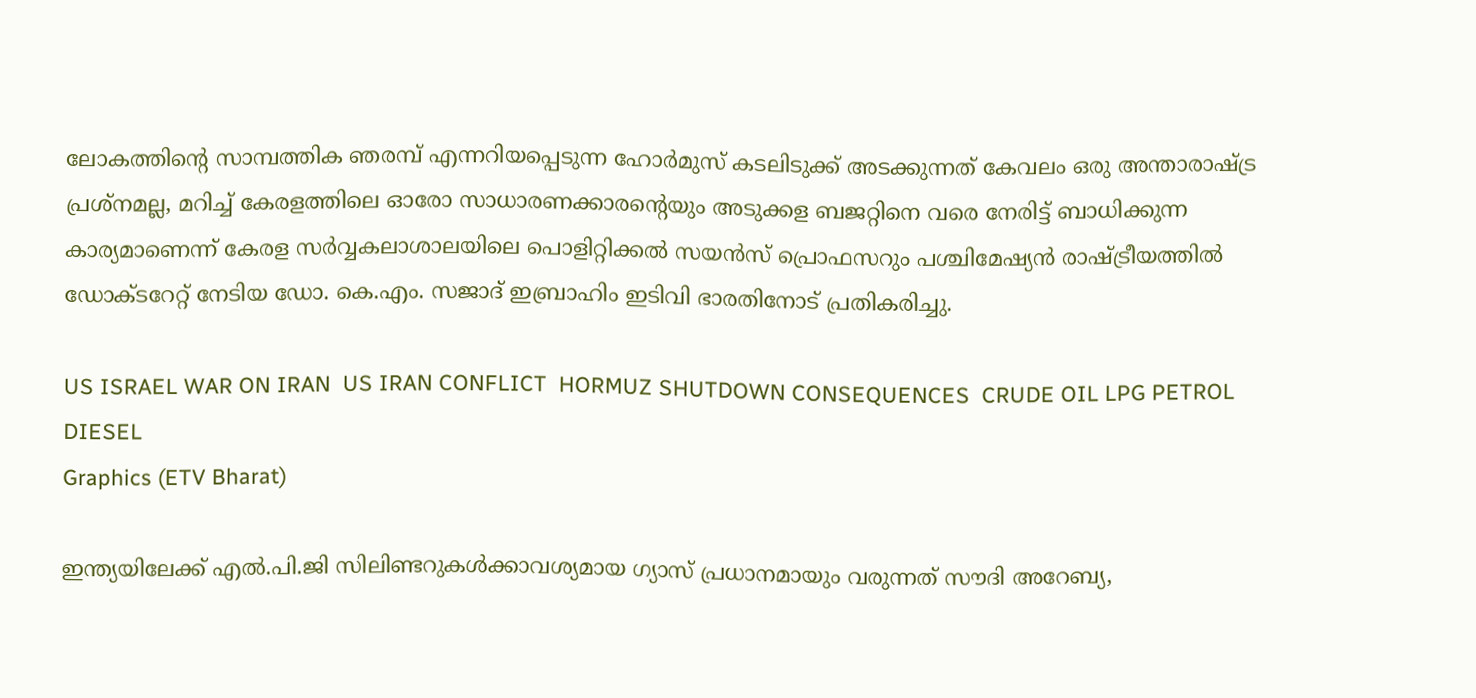ലോകത്തിൻ്റെ സാമ്പത്തിക ഞരമ്പ് എന്നറിയപ്പെടുന്ന ഹോര്‍മുസ് കടലിടുക്ക് അടക്കുന്നത് കേവലം ഒരു അന്താരാഷ്‌ട്ര പ്രശ്‌നമല്ല, മറിച്ച് കേരളത്തിലെ ഓരോ സാധാരണക്കാരൻ്റെയും അടുക്കള ബജറ്റിനെ വരെ നേരിട്ട് ബാധിക്കുന്ന കാര്യമാണെന്ന് കേരള സർവ്വകലാശാലയിലെ പൊളിറ്റിക്കൽ സയൻസ് പ്രൊഫസറും പശ്ചിമേഷ്യൻ രാഷ്‌ട്രീയത്തിൽ ഡോക്‌ടറേറ്റ് നേടിയ ഡോ. കെ.എം. സജാദ് ഇബ്രാഹിം ഇടിവി ഭാരതിനോട് പ്രതികരിച്ചു.

US ISRAEL WAR ON IRAN  US IRAN CONFLICT  HORMUZ SHUTDOWN CONSEQUENCES  CRUDE OIL LPG PETROL DIESEL
Graphics (ETV Bharat)

ഇന്ത്യയിലേക്ക് എൽ.പി.ജി സിലിണ്ടറുകൾക്കാവശ്യമായ ഗ്യാസ് പ്രധാനമായും വരുന്നത് സൗദി അറേബ്യ,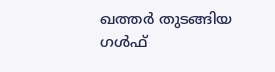ഖത്തർ തുടങ്ങിയ ഗൾഫ്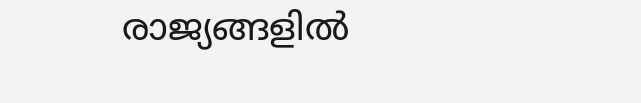രാജ്യങ്ങളിൽ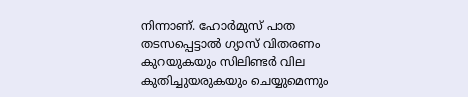നിന്നാണ്. ഹോർമുസ് പാത തടസപ്പെട്ടാൽ ഗ്യാസ് വിതരണം കുറയുകയും സിലിണ്ടർ വില കുതിച്ചുയരുകയും ചെയ്യുമെന്നും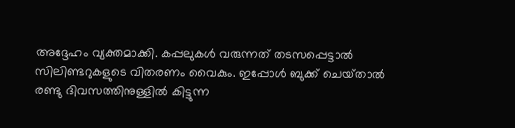അദ്ദേഹം വ്യക്തമാക്കി. കപ്പലുകൾ വരുന്നത് തടസപ്പെട്ടാൽ സിലിണ്ടറുകളുടെ വിതരണം വൈകും. ഇപ്പോൾ ബുക്ക് ചെയ്‌താൽ രണ്ടു ദിവസത്തിനുള്ളിൽ കിട്ടുന്ന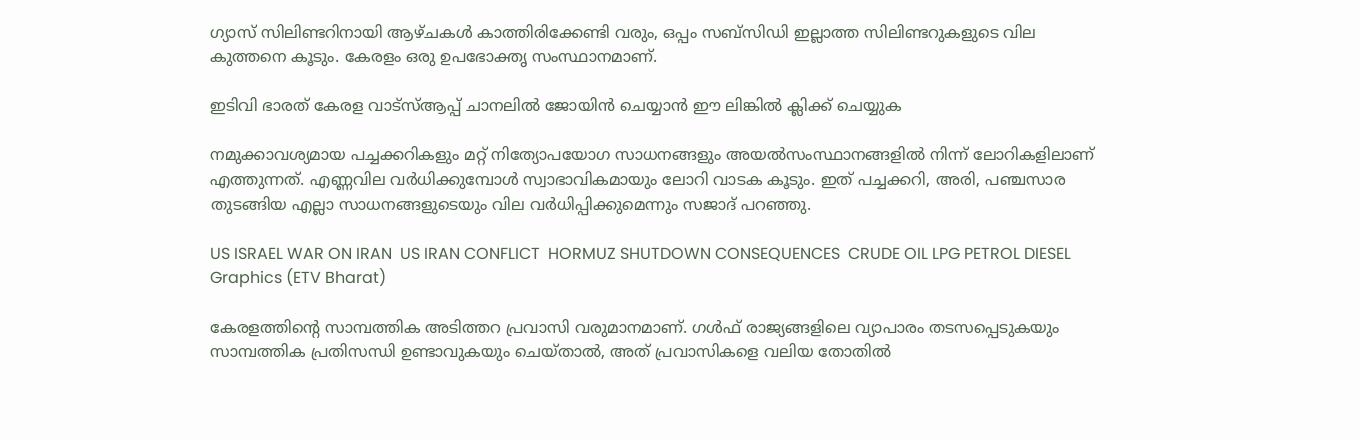ഗ്യാസ് സിലിണ്ടറിനായി ആഴ്‌ചകൾ കാത്തിരിക്കേണ്ടി വരും, ഒപ്പം സബ്‌സിഡി ഇല്ലാത്ത സിലിണ്ടറുകളുടെ വില കുത്തനെ കൂടും. കേരളം ഒരു ഉപഭോക്തൃ സംസ്ഥാനമാണ്.

ഇടിവി ഭാരത് കേരള വാട്‌സ്‌ആപ്പ് ചാനലില്‍ ജോയിന്‍ ചെയ്യാന്‍ ഈ ലിങ്കില്‍ ക്ലിക്ക് ചെയ്യുക

നമുക്കാവശ്യമായ പച്ചക്കറികളും മറ്റ് നിത്യോപയോഗ സാധനങ്ങളും അയൽസംസ്ഥാനങ്ങളിൽ നിന്ന് ലോറികളിലാണ് എത്തുന്നത്. എണ്ണവില വർധിക്കുമ്പോൾ സ്വാഭാവികമായും ലോറി വാടക കൂടും. ഇത് പച്ചക്കറി, അരി, പഞ്ചസാര തുടങ്ങിയ എല്ലാ സാധനങ്ങളുടെയും വില വർധിപ്പിക്കുമെന്നും സജാദ് പറഞ്ഞു.

US ISRAEL WAR ON IRAN  US IRAN CONFLICT  HORMUZ SHUTDOWN CONSEQUENCES  CRUDE OIL LPG PETROL DIESEL
Graphics (ETV Bharat)

കേരളത്തിൻ്റെ സാമ്പത്തിക അടിത്തറ പ്രവാസി വരുമാനമാണ്. ഗൾഫ് രാജ്യങ്ങളിലെ വ്യാപാരം തടസപ്പെടുകയും സാമ്പത്തിക പ്രതിസന്ധി ഉണ്ടാവുകയും ചെയ്‌താൽ, അത് പ്രവാസികളെ വലിയ തോതില്‍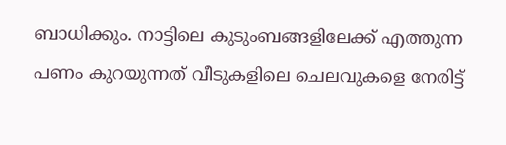ബാധിക്കും. നാട്ടിലെ കുടുംബങ്ങളിലേക്ക് എത്തുന്ന പണം കുറയുന്നത് വീടുകളിലെ ചെലവുകളെ നേരിട്ട്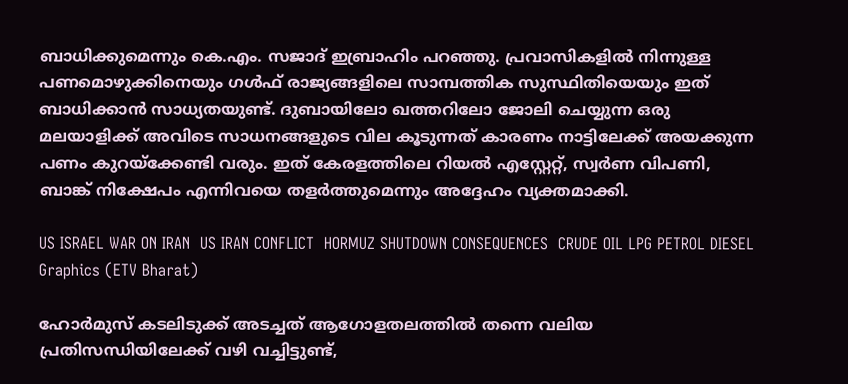ബാധിക്കുമെന്നും കെ.എം. സജാദ് ഇബ്രാഹിം പറഞ്ഞു. പ്രവാസികളിൽ നിന്നുള്ള പണമൊഴുക്കിനെയും ഗൾഫ് രാജ്യങ്ങളിലെ സാമ്പത്തിക സുസ്ഥിതിയെയും ഇത് ബാധിക്കാൻ സാധ്യതയുണ്ട്. ദുബായിലോ ഖത്തറിലോ ജോലി ചെയ്യുന്ന ഒരു മലയാളിക്ക് അവിടെ സാധനങ്ങളുടെ വില കൂടുന്നത് കാരണം നാട്ടിലേക്ക് അയക്കുന്ന പണം കുറയ്‌ക്കേണ്ടി വരും. ഇത് കേരളത്തിലെ റിയൽ എസ്റ്റേറ്റ്, സ്വർണ വിപണി, ബാങ്ക് നിക്ഷേപം എന്നിവയെ തളർത്തുമെന്നും അദ്ദേഹം വ്യക്തമാക്കി.

US ISRAEL WAR ON IRAN  US IRAN CONFLICT  HORMUZ SHUTDOWN CONSEQUENCES  CRUDE OIL LPG PETROL DIESEL
Graphics (ETV Bharat)

ഹോർമുസ് കടലിടുക്ക് അടച്ചത് ആഗോളതലത്തില്‍ തന്നെ വലിയ പ്രതിസന്ധിയിലേക്ക് വഴി വച്ചിട്ടുണ്ട്,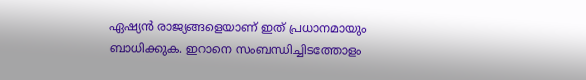ഏഷ്യൻ രാജ്യങ്ങളെയാണ് ഇത് പ്രധാനമായും ബാധിക്കുക. ഇറാനെ സംബന്ധിച്ചിടത്തോളം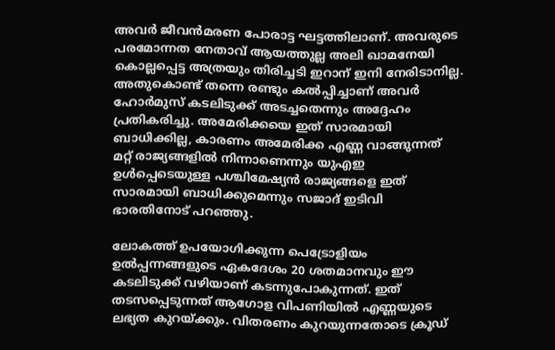അവര്‍ ജീവൻമരണ പോരാട്ട ഘട്ടത്തിലാണ്. അവരുടെ പരമോന്നത നേതാവ് ആയത്തുല്ല അലി ഖാമനേയി കൊല്ലപ്പെട്ട അത്രയും തിരിച്ചടി ഇറാന് ഇനി നേരിടാനില്ല. അതുകൊണ്ട് തന്നെ രണ്ടും കല്‍പ്പിച്ചാണ് അവര്‍ ഹോര്‍മുസ് കടലിടുക്ക് അടച്ചതെന്നും അദ്ദേഹം പ്രതികരിച്ചു. അമേരിക്കയെ ഇത് സാരമായി ബാധിക്കില്ല, കാരണം അമേരിക്ക എണ്ണ വാങ്ങുന്നത് മറ്റ് രാജ്യങ്ങളില്‍ നിന്നാണെന്നും യുഎഇ ഉള്‍പ്പെടെയുള്ള പശ്ചിമേഷ്യൻ രാജ്യങ്ങളെ ഇത് സാരമായി ബാധിക്കുമെന്നും സജാദ് ഇടിവി ഭാരതിനോട് പറഞ്ഞു.

ലോകത്ത് ഉപയോഗിക്കുന്ന പെട്രോളിയം ഉൽപ്പന്നങ്ങളുടെ ഏകദേശം 20 ശതമാനവും ഈ കടലിടുക്ക് വഴിയാണ് കടന്നുപോകുന്നത്. ഇത് തടസപ്പെടുന്നത് ആഗോള വിപണിയിൽ എണ്ണയുടെ ലഭ്യത കുറയ്ക്കും. വിതരണം കുറയുന്നതോടെ ക്രൂഡ്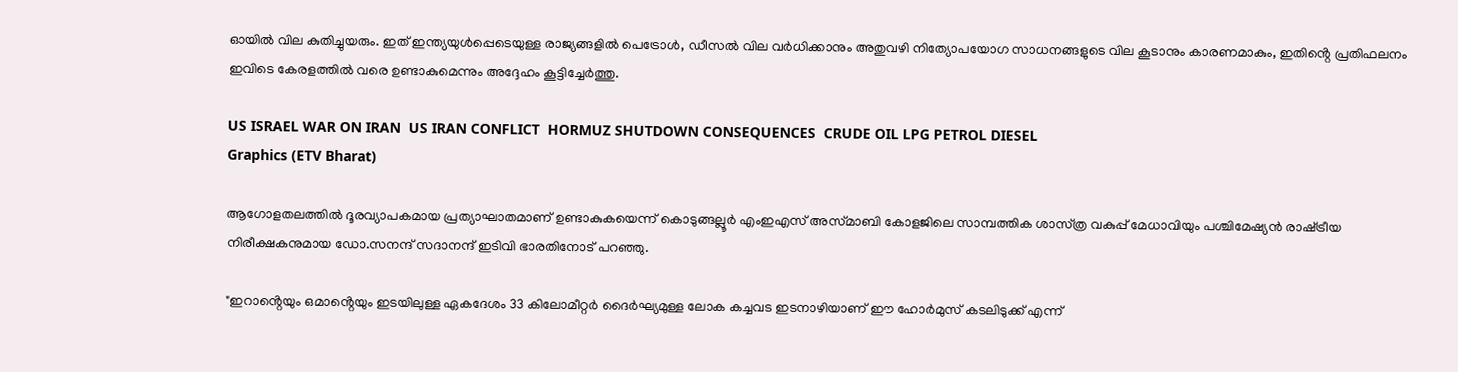ഓയിൽ വില കുതിച്ചുയരും. ഇത് ഇന്ത്യയുൾപ്പെടെയുള്ള രാജ്യങ്ങളിൽ പെട്രോൾ, ഡീസൽ വില വർധിക്കാനും അതുവഴി നിത്യോപയോഗ സാധനങ്ങളുടെ വില കൂടാനും കാരണമാകും, ഇതിൻ്റെ പ്രതിഫലനം ഇവിടെ കേരളത്തില്‍ വരെ ഉണ്ടാകുമെന്നും അദ്ദേഹം കൂട്ടിച്ചേര്‍ത്തു.

US ISRAEL WAR ON IRAN  US IRAN CONFLICT  HORMUZ SHUTDOWN CONSEQUENCES  CRUDE OIL LPG PETROL DIESEL
Graphics (ETV Bharat)

ആഗോളതലത്തില്‍ ദൂരവ്യാപകമായ പ്രത്യാഘാതമാണ് ഉണ്ടാകുകയെന്ന് കൊടുങ്ങല്ലൂര്‍ എംഇഎസ് അസ്‌മാബി കോളജിലെ സാമ്പത്തിക ശാസ്‌ത്ര വകുപ്പ് മേധാവിയും പശ്ചിമേഷ്യൻ രാഷ്‌ട്രീയ നിരീക്ഷകനുമായ ഡോ.സനന്ദ് സദാനന്ദ് ഇടിവി ഭാരതിനോട് പറഞ്ഞു.

"ഇറാൻ്റെയും ഒമാൻ്റെയും ഇടയിലുള്ള ഏകദേശം 33 കിലോമീറ്റര്‍ ദൈര്‍ഘ്യമുള്ള ലോക കച്ചവട ഇടനാഴിയാണ് ഈ ഹോര്‍മുസ് കടലിടുക്ക് എന്ന്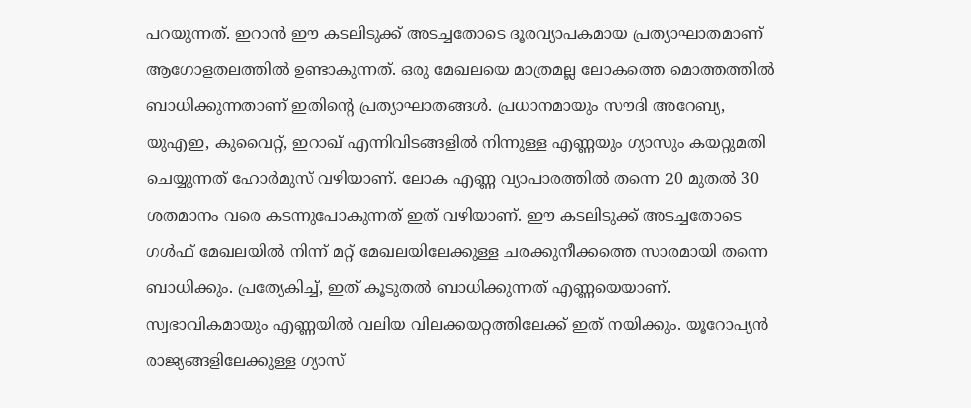പറയുന്നത്. ഇറാൻ ഈ കടലിടുക്ക് അടച്ചതോടെ ദൂരവ്യാപകമായ പ്രത്യാഘാതമാണ് ആഗോളതലത്തില്‍ ഉണ്ടാകുന്നത്. ഒരു മേഖലയെ മാത്രമല്ല ലോകത്തെ മൊത്തത്തില്‍ ബാധിക്കുന്നതാണ് ഇതിൻ്റെ പ്രത്യാഘാതങ്ങള്‍. പ്രധാനമായും സൗദി അറേബ്യ, യുഎഇ, കുവൈറ്റ്, ഇറാഖ് എന്നിവിടങ്ങളില്‍ നിന്നുള്ള എണ്ണയും ഗ്യാസും കയറ്റുമതി ചെയ്യുന്നത് ഹോര്‍മുസ് വഴിയാണ്. ലോക എണ്ണ വ്യാപാരത്തില്‍ തന്നെ 20 മുതല്‍ 30 ശതമാനം വരെ കടന്നുപോകുന്നത് ഇത് വഴിയാണ്. ഈ കടലിടുക്ക് അടച്ചതോടെ ഗള്‍ഫ് മേഖലയില്‍ നിന്ന് മറ്റ് മേഖലയിലേക്കുള്ള ചരക്കുനീക്കത്തെ സാരമായി തന്നെ ബാധിക്കും. പ്രത്യേകിച്ച്, ഇത് കൂടുതല്‍ ബാധിക്കുന്നത് എണ്ണയെയാണ്. സ്വഭാവികമായും എണ്ണയില്‍ വലിയ വിലക്കയറ്റത്തിലേക്ക് ഇത് നയിക്കും. യൂറോപ്യൻ രാജ്യങ്ങളിലേക്കുള്ള ഗ്യാസ്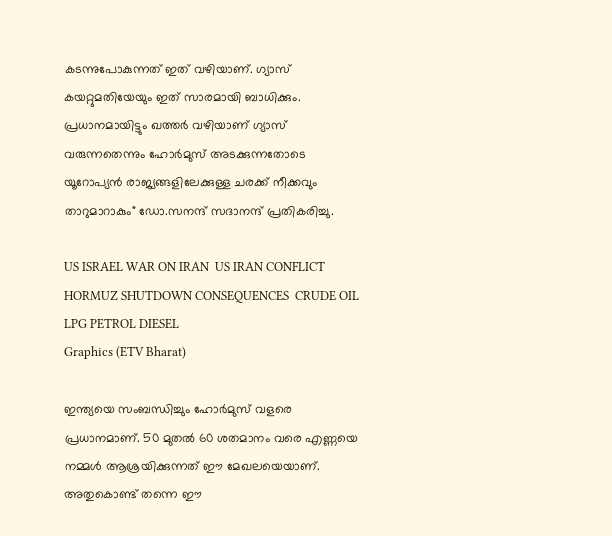കടന്നുപോകുന്നത് ഇത് വഴിയാണ്. ഗ്യാസ് കയറ്റുമതിയേയും ഇത് സാരമായി ബാധിക്കും. പ്രധാനമായിട്ടും ഖത്തര്‍ വഴിയാണ് ഗ്യാസ് വരുന്നതെന്നും ഹോര്‍മുസ് അടക്കുന്നതോടെ യൂറോപ്യൻ രാജ്യങ്ങളിലേക്കുള്ള ചരക്ക് നീക്കവും താറുമാറാകും" ഡോ.സനന്ദ് സദാനന്ദ് പ്രതികരിച്ചു.

US ISRAEL WAR ON IRAN  US IRAN CONFLICT  HORMUZ SHUTDOWN CONSEQUENCES  CRUDE OIL LPG PETROL DIESEL
Graphics (ETV Bharat)

ഇന്ത്യയെ സംബന്ധിച്ചും ഹോര്‍മുസ് വളരെ പ്രധാനമാണ്. 50 മുതല്‍ 60 ശതമാനം വരെ എണ്ണയെ നമ്മള്‍ ആശ്രയിക്കുന്നത് ഈ മേഖലയെയാണ്. അതുകൊണ്ട് തന്നെ ഈ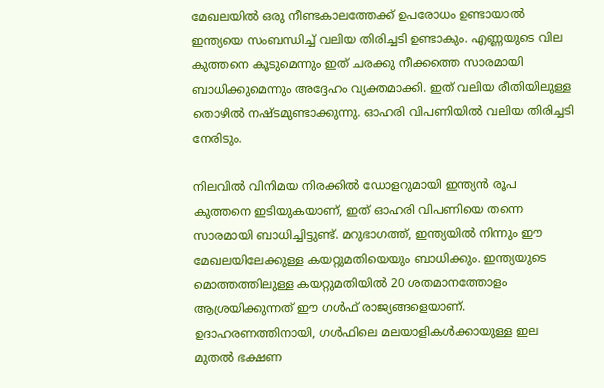മേഖലയില്‍ ഒരു നീണ്ടകാലത്തേക്ക് ഉപരോധം ഉണ്ടായാല്‍ ഇന്ത്യയെ സംബന്ധിച്ച് വലിയ തിരിച്ചടി ഉണ്ടാകും. എണ്ണയുടെ വില കുത്തനെ കൂടുമെന്നും ഇത് ചരക്കു നീക്കത്തെ സാരമായി ബാധിക്കുമെന്നും അദ്ദേഹം വ്യക്തമാക്കി. ഇത് വലിയ രീതിയിലുള്ള തൊഴില്‍ നഷ്‌ടമുണ്ടാക്കുന്നു. ഓഹരി വിപണിയില്‍ വലിയ തിരിച്ചടി നേരിടും.

നിലവില്‍ വിനിമയ നിരക്കില്‍ ഡോളറുമായി ഇന്ത്യൻ രൂപ കുത്തനെ ഇടിയുകയാണ്, ഇത് ഓഹരി വിപണിയെ തന്നെ സാരമായി ബാധിച്ചിട്ടുണ്ട്. മറുഭാഗത്ത്, ഇന്ത്യയില്‍ നിന്നും ഈ മേഖലയിലേക്കുള്ള കയറ്റുമതിയെയും ബാധിക്കും. ഇന്ത്യയുടെ മൊത്തത്തിലുള്ള കയറ്റുമതിയില്‍ 20 ശതമാനത്തോളം ആശ്രയിക്കുന്നത് ഈ ഗള്‍ഫ് രാജ്യങ്ങളെയാണ്. ഉദാഹരണത്തിനായി, ഗള്‍ഫിലെ മലയാളികള്‍ക്കായുള്ള ഇല മുതല്‍ ഭക്ഷണ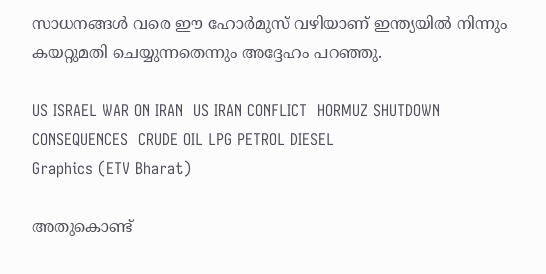സാധനങ്ങള്‍ വരെ ഈ ഹോര്‍മുസ് വഴിയാണ് ഇന്ത്യയില്‍ നിന്നും കയറ്റുമതി ചെയ്യുന്നതെന്നും അദ്ദേഹം പറഞ്ഞു.

US ISRAEL WAR ON IRAN  US IRAN CONFLICT  HORMUZ SHUTDOWN CONSEQUENCES  CRUDE OIL LPG PETROL DIESEL
Graphics (ETV Bharat)

അതുകൊണ്ട്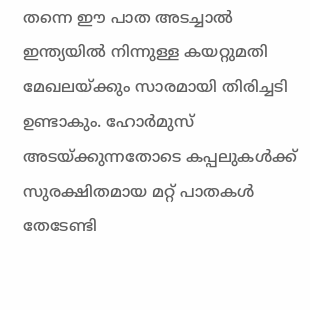തന്നെ ഈ പാത അടച്ചാല്‍ ഇന്ത്യയില്‍ നിന്നുള്ള കയറ്റുമതി മേഖലയ്‌ക്കും സാരമായി തിരിച്ചടി ഉണ്ടാകും. ഹോർമുസ് അടയ്ക്കുന്നതോടെ കപ്പലുകൾക്ക് സുരക്ഷിതമായ മറ്റ് പാതകൾ തേടേണ്ടി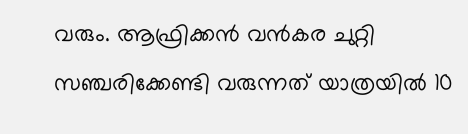വരും. ആഫ്രിക്കൻ വൻകര ചുറ്റി സഞ്ചരിക്കേണ്ടി വരുന്നത് യാത്രയിൽ 10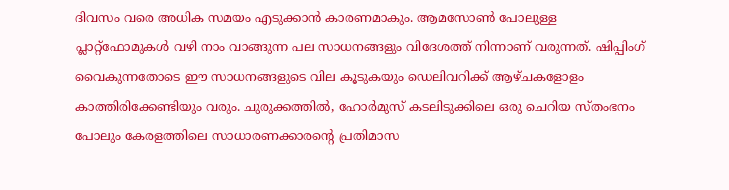ദിവസം വരെ അധിക സമയം എടുക്കാൻ കാരണമാകും. ആമസോൺ പോലുള്ള പ്ലാറ്റ്‌ഫോമുകൾ വഴി നാം വാങ്ങുന്ന പല സാധനങ്ങളും വിദേശത്ത് നിന്നാണ് വരുന്നത്. ഷിപ്പിംഗ് വൈകുന്നതോടെ ഈ സാധനങ്ങളുടെ വില കൂടുകയും ഡെലിവറിക്ക് ആഴ്‌ചകളോളം കാത്തിരിക്കേണ്ടിയും വരും. ചുരുക്കത്തിൽ, ഹോർമുസ് കടലിടുക്കിലെ ഒരു ചെറിയ സ്‌തംഭനം പോലും കേരളത്തിലെ സാധാരണക്കാരന്റെ പ്രതിമാസ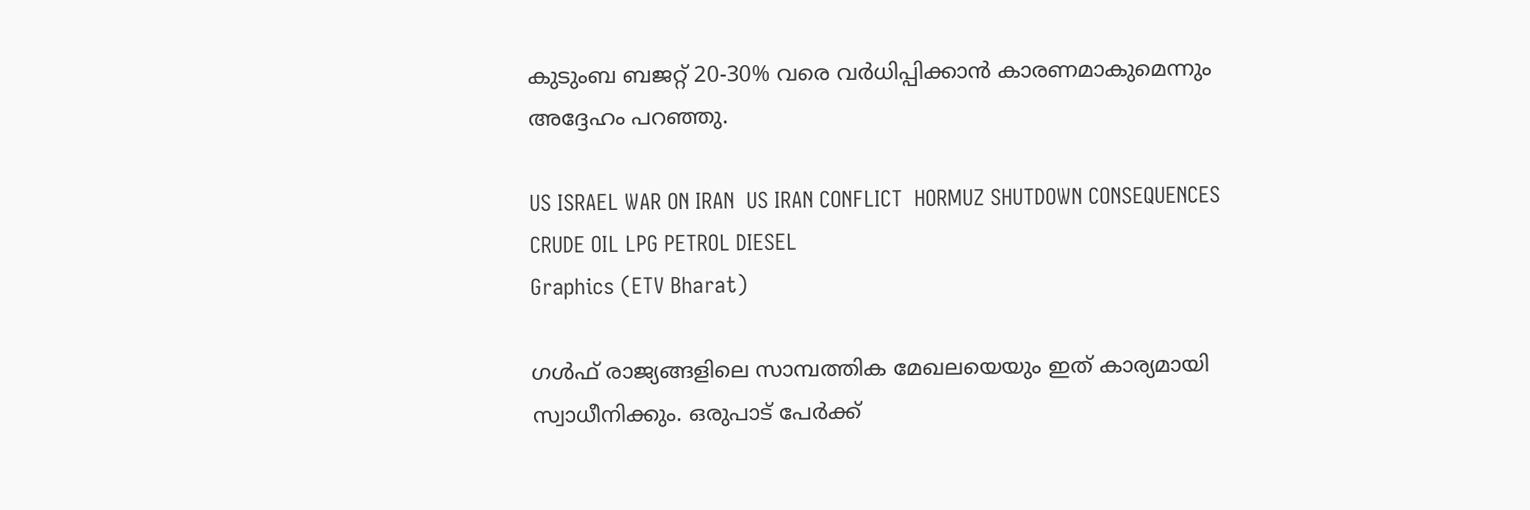കുടുംബ ബജറ്റ് 20-30% വരെ വർധിപ്പിക്കാൻ കാരണമാകുമെന്നും അദ്ദേഹം പറഞ്ഞു.

US ISRAEL WAR ON IRAN  US IRAN CONFLICT  HORMUZ SHUTDOWN CONSEQUENCES  CRUDE OIL LPG PETROL DIESEL
Graphics (ETV Bharat)

ഗള്‍ഫ് രാജ്യങ്ങളിലെ സാമ്പത്തിക മേഖലയെയും ഇത് കാര്യമായി സ്വാധീനിക്കും. ഒരുപാട് പേര്‍ക്ക്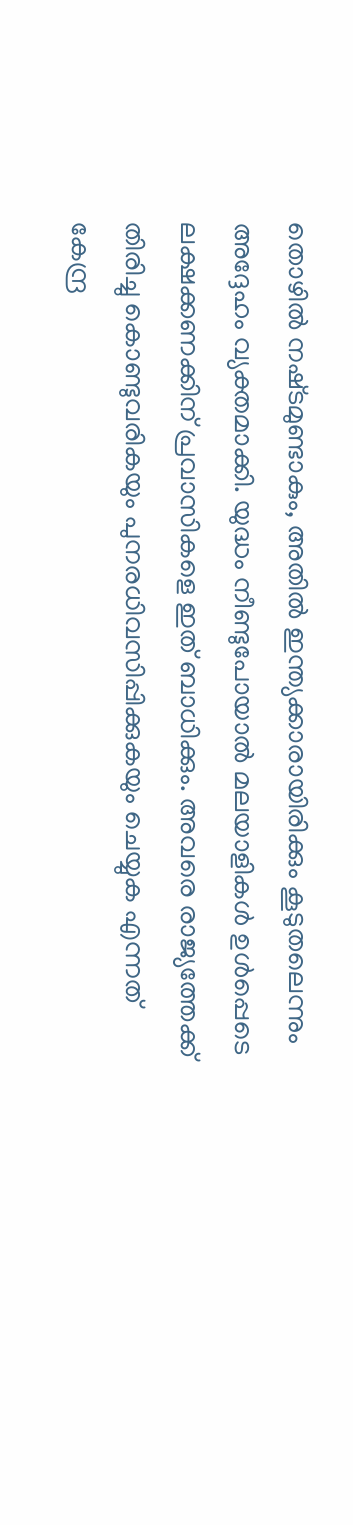തൊഴില്‍ നഷ്‌ടമുണ്ടാകും, അതില്‍ ഇന്ത്യക്കാരായിരിക്കും കൂടുതലെന്നും അദ്ദേഹം വ്യക്തമാക്കി. യുദ്ധം നീണ്ടുപോയാല്‍ മലയാളികള്‍ ഉള്‍പ്പെടെ ലക്ഷക്കണക്കിന് പ്രവാസികളെ ഇത് ബാധിക്കും. അവരെ രാജ്യത്തേക്ക് തിരിച്ചു കൊണ്ടുവരികയും പുനരധിവസിപ്പിക്കുകയും ചെയ്യുക എന്നത് കേന്ദ്ര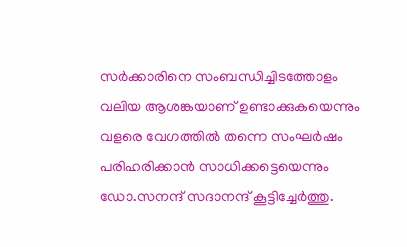സര്‍ക്കാരിനെ സംബന്ധിച്ചിടത്തോളം വലിയ ആശങ്കയാണ് ഉണ്ടാക്കുകയെന്നും വളരെ വേഗത്തില്‍ തന്നെ സംഘര്‍ഷം പരിഹരിക്കാൻ സാധിക്കട്ടെയെന്നും ഡോ.സനന്ദ് സദാനന്ദ് കൂട്ടിച്ചേര്‍ത്തു.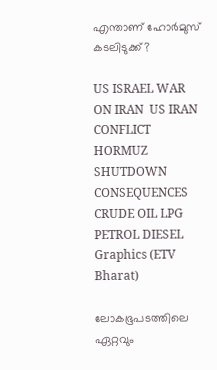എന്താണ് ഹോർമുസ് കടലിടുക്ക്?

US ISRAEL WAR ON IRAN  US IRAN CONFLICT  HORMUZ SHUTDOWN CONSEQUENCES  CRUDE OIL LPG PETROL DIESEL
Graphics (ETV Bharat)

ലോകഭൂപടത്തിലെ ഏറ്റവും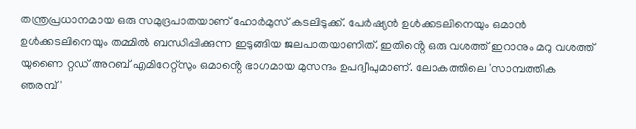തന്ത്രപ്രധാനമായ ഒരു സമുദ്രപാതയാണ് ഹോർമുസ് കടലിടുക്ക്. പേർഷ്യൻ ഉൾക്കടലിനെയും ഒമാൻ ഉൾക്കടലിനെയും തമ്മിൽ ബന്ധിപ്പിക്കുന്ന ഇടുങ്ങിയ ജലപാതയാണിത്. ഇതിൻ്റെ ഒരു വശത്ത് ഇറാനും മറു വശത്ത് യുണൈ റ്റഡ് അറബ് എമിറേറ്റ്‌സും ഒമാൻ്റെ ഭാഗമായ മുസന്ദം ഉപദ്വീപുമാണ്. ലോകത്തിലെ 'സാമ്പത്തിക ഞരമ്പ്'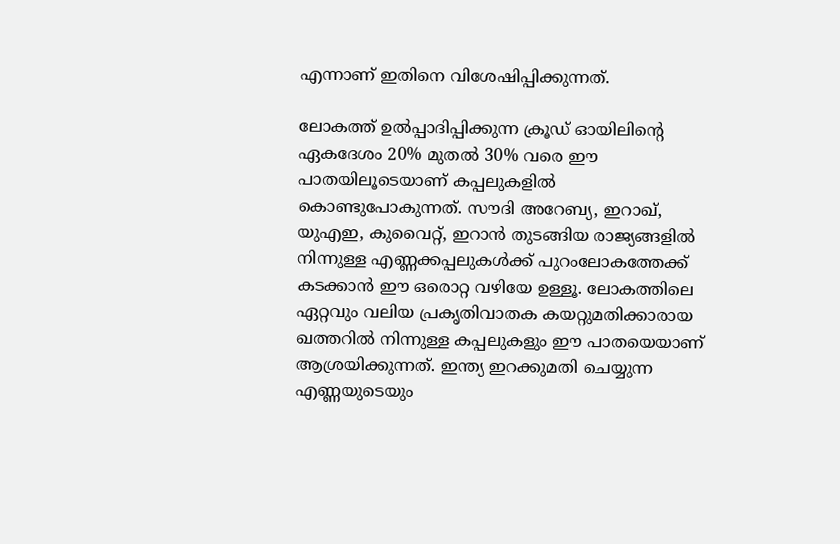എന്നാണ് ഇതിനെ വിശേഷിപ്പിക്കുന്നത്.

ലോകത്ത് ഉൽപ്പാദിപ്പിക്കുന്ന ക്രൂഡ് ഓയിലിൻ്റെ ഏകദേശം 20% മുതൽ 30% വരെ ഈ പാതയിലൂടെയാണ് കപ്പലുകളിൽ കൊണ്ടുപോകുന്നത്. സൗദി അറേബ്യ, ഇറാഖ്, യുഎഇ, കുവൈറ്റ്, ഇറാൻ തുടങ്ങിയ രാജ്യങ്ങളിൽ നിന്നുള്ള എണ്ണക്കപ്പലുകൾക്ക് പുറംലോകത്തേക്ക് കടക്കാൻ ഈ ഒരൊറ്റ വഴിയേ ഉള്ളൂ. ലോകത്തിലെ ഏറ്റവും വലിയ പ്രകൃതിവാതക കയറ്റുമതിക്കാരായ ഖത്തറിൽ നിന്നുള്ള കപ്പലുകളും ഈ പാതയെയാണ് ആശ്രയിക്കുന്നത്. ഇന്ത്യ ഇറക്കുമതി ചെയ്യുന്ന എണ്ണയുടെയും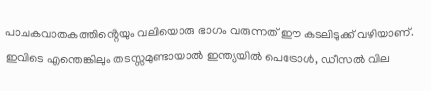പാചകവാതകത്തിൻ്റെയും വലിയൊരു ഭാഗം വരുന്നത് ഈ കടലിടുക്ക് വഴിയാണ്. ഇവിടെ എന്തെങ്കിലും തടസ്സമുണ്ടായാൽ ഇന്ത്യയിൽ പെട്രോൾ, ഡീസൽ വില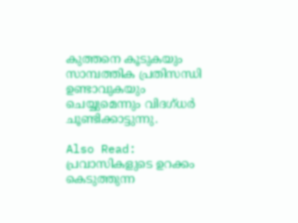കുത്തനെ കൂടുകയും സാമ്പത്തിക പ്രതിസന്ധി ഉണ്ടാവുകയും ചെയ്യുമെന്നും വിദഗ്‌ധര്‍ ചൂണ്ടിക്കാട്ടുന്നു.

Also Read: പ്രവാസികളുടെ ഉറക്കം കെടുത്തുന്ന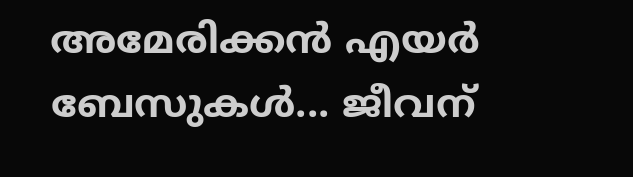അമേരിക്കൻ എയര്‍ ബേസുകള്‍... ജീവന്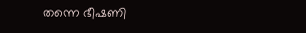തന്നെ ഭീഷണി